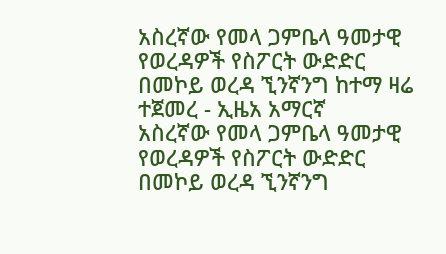አስረኛው የመላ ጋምቤላ ዓመታዊ የወረዳዎች የስፖርት ውድድር በመኮይ ወረዳ ኚንኛንግ ከተማ ዛሬ ተጀመረ - ኢዜአ አማርኛ
አስረኛው የመላ ጋምቤላ ዓመታዊ የወረዳዎች የስፖርት ውድድር በመኮይ ወረዳ ኚንኛንግ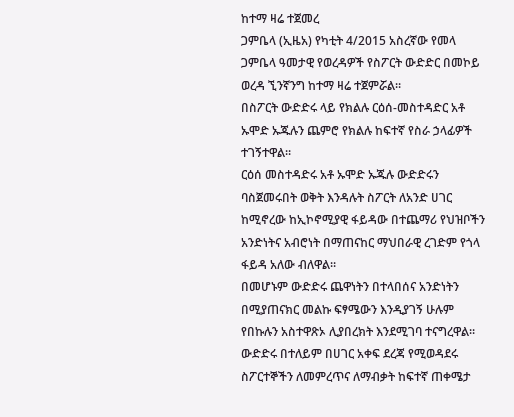ከተማ ዛሬ ተጀመረ
ጋምቤላ (ኢዜአ) የካቲት 4/2015 አስረኛው የመላ ጋምቤላ ዓመታዊ የወረዳዎች የስፖርት ውድድር በመኮይ ወረዳ ኚንኛንግ ከተማ ዛሬ ተጀምሯል።
በስፖርት ውድድሩ ላይ የክልሉ ርዕሰ-መስተዳድር አቶ ኡሞድ ኡጁሉን ጨምሮ የክልሉ ከፍተኛ የስራ ኃላፊዎች ተገኝተዋል።
ርዕሰ መስተዳድሩ አቶ ኡሞድ ኡጁሉ ውድድሩን ባስጀመሩበት ወቅት እንዳሉት ስፖርት ለአንድ ሀገር ከሚኖረው ከኢኮኖሚያዊ ፋይዳው በተጨማሪ የህዝቦችን አንድነትና አብሮነት በማጠናከር ማህበራዊ ረገድም የጎላ ፋይዳ አለው ብለዋል።
በመሆኑም ውድድሩ ጨዋነትን በተላበሰና አንድነትን በሚያጠናክር መልኩ ፍፃሜውን እንዲያገኝ ሁሉም የበኩሉን አስተዋጽኦ ሊያበረክት እንደሚገባ ተናግረዋል።
ውድድሩ በተለይም በሀገር አቀፍ ደረጃ የሚወዳደሩ ስፖርተኞችን ለመምረጥና ለማብቃት ከፍተኛ ጠቀሜታ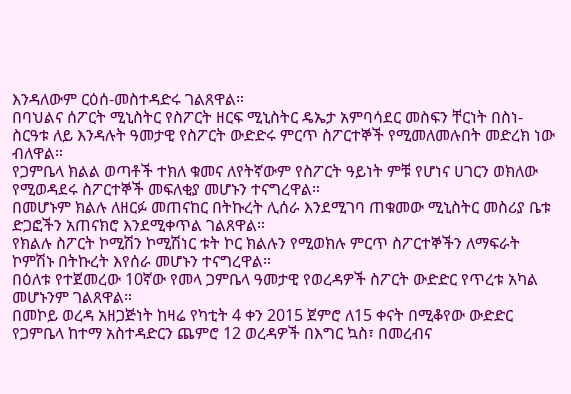እንዳለውም ርዕሰ-መስተዳድሩ ገልጸዋል።
በባህልና ሰፖርት ሚኒስትር የስፖርት ዘርፍ ሚኒስትር ዴኤታ አምባሳደር መስፍን ቸርነት በስነ-ስርዓቱ ለይ እንዳሉት ዓመታዊ የስፖርት ውድድሩ ምርጥ ስፖርተኞች የሚመለመሉበት መድረክ ነው ብለዋል።
የጋምቤላ ክልል ወጣቶች ተክለ ቁመና ለየትኛውም የስፖርት ዓይነት ምቹ የሆነና ሀገርን ወክለው የሚወዳደሩ ስፖርተኞች መፍለቂያ መሆኑን ተናግረዋል።
በመሆኑም ክልሉ ለዘርፉ መጠናከር በትኩረት ሊሰራ እንደሚገባ ጠቁመው ሚኒስትር መስሪያ ቤቱ ድጋፎችን አጠናክሮ እንደሚቀጥል ገልጸዋል።
የክልሉ ስፖርት ኮሚሽን ኮሚሽነር ቱት ኮር ክልሉን የሚወክሉ ምርጥ ስፖርተኞችን ለማፍራት ኮምሽኑ በትኩረት እየሰራ መሆኑን ተናግረዋል።
በዕለቱ የተጀመረው 10ኛው የመላ ጋምቤላ ዓመታዊ የወረዳዎች ስፖርት ውድድር የጥረቱ አካል መሆኑንም ገልጸዋል።
በመኮይ ወረዳ አዘጋጅነት ከዛሬ የካቲት 4 ቀን 2015 ጀምሮ ለ15 ቀናት በሚቆየው ውድድር የጋምቤላ ከተማ አስተዳድርን ጨምሮ 12 ወረዳዎች በእግር ኳስ፣ በመረብና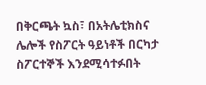በቅርጫት ኳስ፣ በአትሌቲክስና ሌሎች የስፖርት ዓይነቶች በርካታ ስፖርተኞች እንደሚሳተፉበት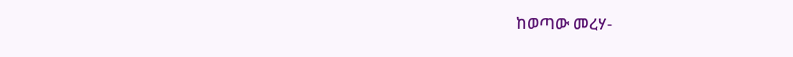ከወጣው መረሃ-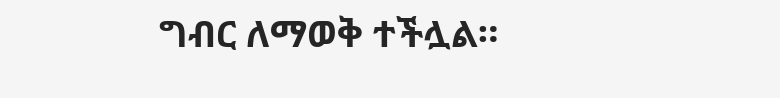ግብር ለማወቅ ተችሏል።